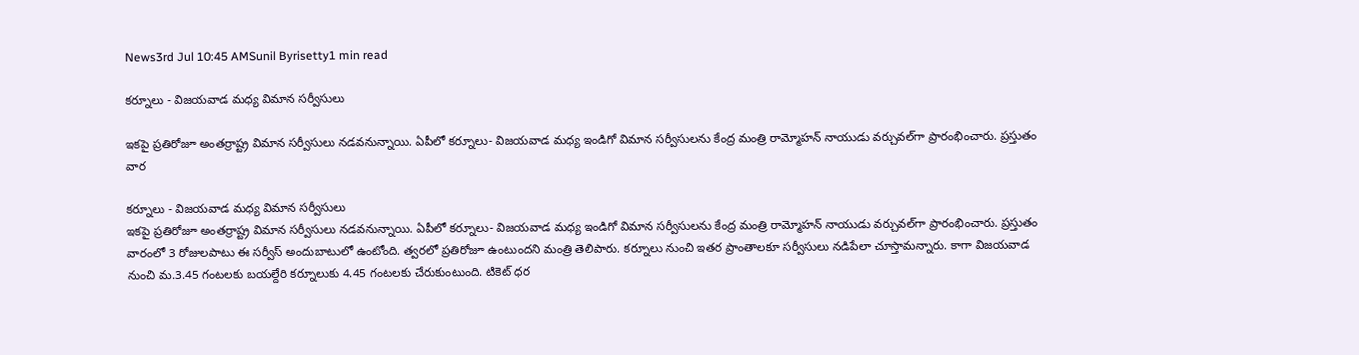News3rd Jul 10:45 AMSunil Byrisetty1 min read

కర్నూలు - విజయవాడ మధ్య విమాన సర్వీసులు

ఇకపై ప్రతిరోజూ అంతర్రాష్ట్ర విమాన సర్వీసులు నడవనున్నాయి. ఏపీలో కర్నూలు- విజయవాడ మధ్య ఇండిగో విమాన సర్వీసులను కేంద్ర మంత్రి రామ్మోహన్ నాయుడు వర్చువల్‌గా ప్రారంభించారు. ప్రస్తుతం వార

కర్నూలు - విజయవాడ మధ్య విమాన సర్వీసులు
ఇకపై ప్రతిరోజూ అంతర్రాష్ట్ర విమాన సర్వీసులు నడవనున్నాయి. ఏపీలో కర్నూలు- విజయవాడ మధ్య ఇండిగో విమాన సర్వీసులను కేంద్ర మంత్రి రామ్మోహన్ నాయుడు వర్చువల్‌గా ప్రారంభించారు. ప్రస్తుతం వారంలో 3 రోజులపాటు ఈ సర్వీస్ అందుబాటులో ఉంటోంది. త్వరలో ప్రతిరోజూ ఉంటుందని మంత్రి తెలిపారు. కర్నూలు నుంచి ఇతర ప్రాంతాలకూ సర్వీసులు నడిపేలా చూస్తామన్నారు. కాగా విజయవాడ నుంచి మ.3.45 గంటలకు బయల్దేరి కర్నూలుకు 4.45 గంటలకు చేరుకుంటుంది. టికెట్ ధర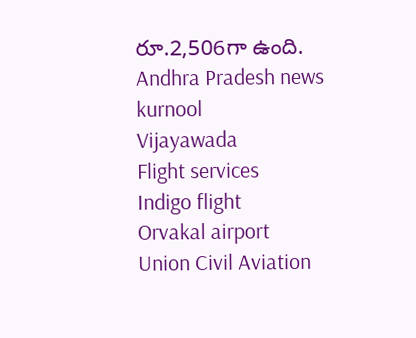రూ.2,506గా ఉంది.
Andhra Pradesh news
kurnool
Vijayawada
Flight services
Indigo flight
Orvakal airport
Union Civil Aviation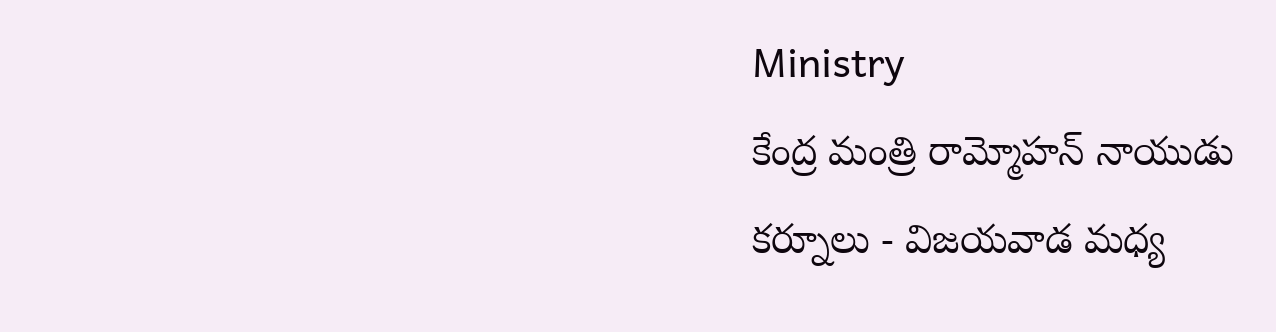Ministry
కేంద్ర మంత్రి రామ్మోహన్ నాయుడు
కర్నూలు - విజయవాడ మధ్య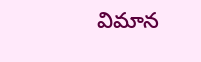విమాన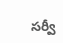సర్వీ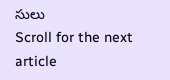సులు
Scroll for the next article